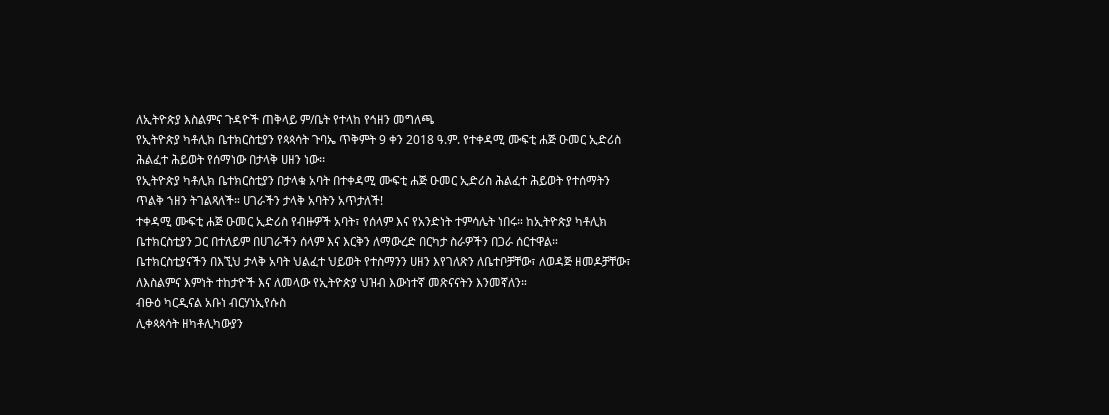ለኢትዮጵያ እስልምና ጉዳዮች ጠቅላይ ም/ቤት የተላከ የኅዘን መግለጫ
የኢትዮጵያ ካቶሊክ ቤተክርስቲያን የጳጳሳት ጉባኤ ጥቅምት 9 ቀን 2018 ዓ.ም. የተቀዳሚ ሙፍቲ ሐጅ ዑመር ኢድሪስ ሕልፈተ ሕይወት የሰማነው በታላቅ ሀዘን ነው፡፡
የኢትዮጵያ ካቶሊክ ቤተክርስቲያን በታላቁ አባት በተቀዳሚ ሙፍቲ ሐጅ ዑመር ኢድሪስ ሕልፈተ ሕይወት የተሰማትን ጥልቅ ኀዘን ትገልጻለች። ሀገራችን ታላቅ አባትን አጥታለች!
ተቀዳሚ ሙፍቲ ሐጅ ዑመር ኢድሪስ የብዙዎች አባት፣ የሰላም እና የአንድነት ተምሳሌት ነበሩ። ከኢትዮጵያ ካቶሊክ ቤተክርስቲያን ጋር በተለይም በሀገራችን ሰላም እና እርቅን ለማውረድ በርካታ ስራዎችን በጋራ ሰርተዋል።
ቤተክርስቲያናችን በእኚህ ታላቅ አባት ህልፈተ ህይወት የተስማንን ሀዘን እየገለጽን ለቤተቦቻቸው፣ ለወዳጅ ዘመዶቻቸው፣ ለእስልምና እምነት ተከታዮች እና ለመላው የኢትዮጵያ ህዝብ እውነተኛ መጽናናትን እንመኛለን።
ብፁዕ ካርዲናል አቡነ ብርሃነኢየሱስ
ሊቀጳጳሳት ዘካቶሊካውያን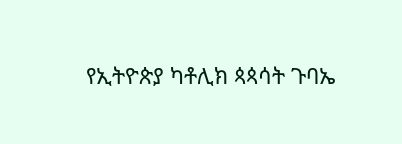የኢትዮጵያ ካቶሊክ ጳጳሳት ጉባኤ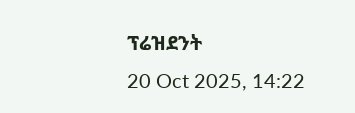ፕሬዝደንት
20 Oct 2025, 14:22